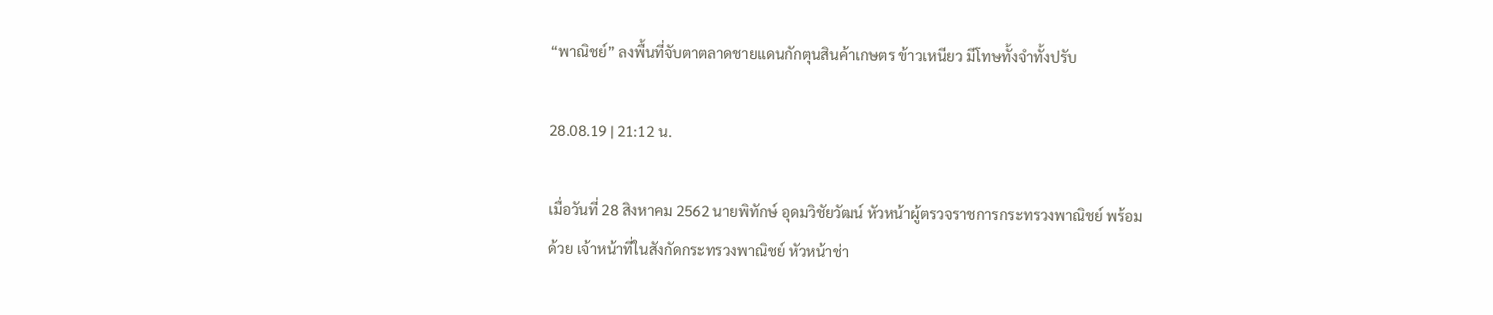“พาณิชย์” ลงพื้นที่จับตาตลาดชายแดนกักตุนสินค้าเกษตร ข้าวเหนียว มีโทษทั้งจำทั้งปรับ

28.08.19 | 21:12 น.

เมื่อวันที่ 28 สิงหาคม 2562 นายพิทักษ์ อุดมวิชัยวัฒน์ หัวหน้าผู้ตรวจราชการกระทรวงพาณิชย์ พร้อมด้วย เจ้าหน้าที่ในสังกัดกระทรวงพาณิชย์ หัวหน้าช่า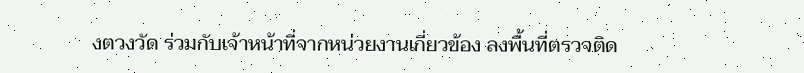งตวงวัด ร่วมกับเจ้าหน้าที่จากหน่วยงานเกี่ยวข้อง ลงพื้นที่ตรวจติด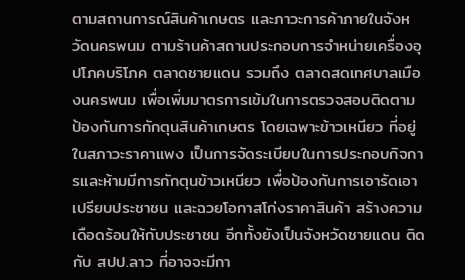ตามสถานการณ์สินค้าเกษตร และภาวะการค้าภายในจังหวัดนครพนม ตามร้านค้าสถานประกอบการจำหน่ายเครื่องอุปโภคบริโภค ตลาดชายแดน รวมถึง ตลาดสดเทศบาลเมืองนครพนม เพื่อเพิ่มมาตรการเข้มในการตรวจสอบติดตาม ป้องกันการกักตุนสินค้าเกษตร โดยเฉพาะข้าวเหนียว ที่อยู่ในสภาวะราคาแพง เป็นการจัดระเบียบในการประกอบกิจการและห้ามมีการกักตุนข้าวเหนียว เพื่อป้องกันการเอารัดเอาเปรียบประชาชน และฉวยโอกาสโก่งราคาสินค้า สร้างความเดือดร้อนให้กับประชาชน อีกทั้งยังเป็นจังหวัดชายแดน ติด กับ สปป.ลาว ที่อาจจะมีกา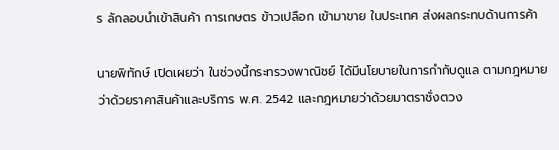ร ลักลอบนำเข้าสินค้า การเกษตร ข้าวเปลือก เข้ามาขาย ในประเทศ ส่งผลกระทบด้านการค้า

นายพิทักษ์ เปิดเผยว่า ในช่วงนี้กระทรวงพาณิชย์ ได้มีนโยบายในการกำกับดูแล ตามกฎหมายว่าด้วยราคาสินค้าและบริการ พ.ศ. 2542 และกฎหมายว่าด้วยมาตราชั่งตวง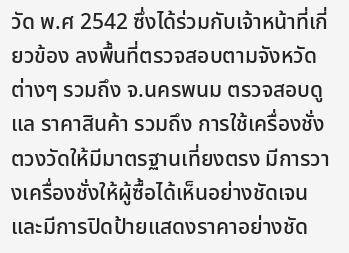วัด พ.ศ 2542 ซึ่งได้ร่วมกับเจ้าหน้าที่เกี่ยวข้อง ลงพื้นที่ตรวจสอบตามจังหวัดต่างๆ รวมถึง จ.นครพนม ตรวจสอบดูแล ราคาสินค้า รวมถึง การใช้เครื่องชั่งตวงวัดให้มีมาตรฐานเที่ยงตรง มีการวางเครื่องชั่งให้ผู้ซื้อได้เห็นอย่างชัดเจน และมีการปิดป้ายแสดงราคาอย่างชัด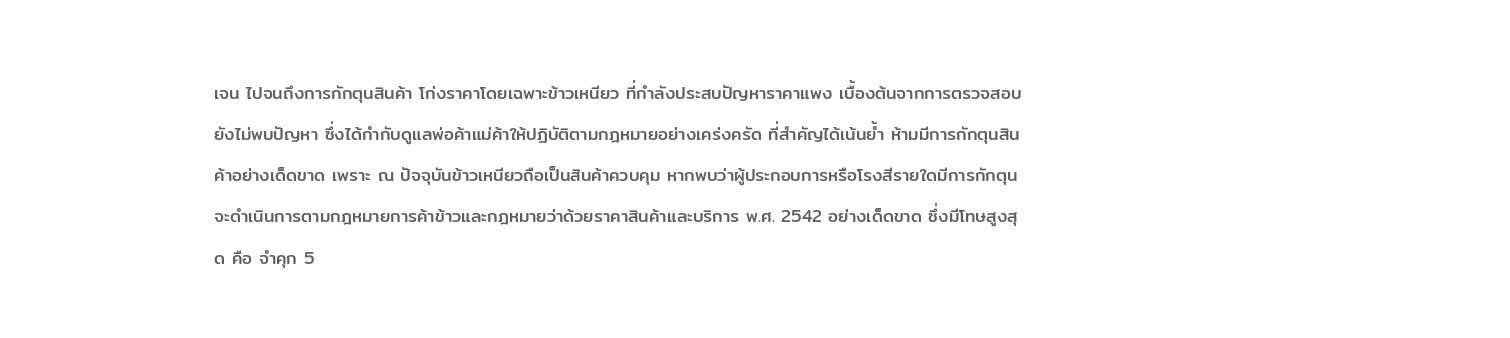เจน ไปจนถึงการกักตุนสินค้า โก่งราคาโดยเฉพาะข้าวเหนียว ที่กำลังประสบปัญหาราคาแพง เบื้องต้นจากการตรวจสอบยังไม่พบปัญหา ซึ่งได้กำกับดูแลพ่อค้าแม่ค้าให้ปฏิบัติตามกฎหมายอย่างเคร่งครัด ที่สำคัญได้เน้นย้ำ ห้ามมีการกักตุนสินค้าอย่างเด็ดขาด เพราะ ณ ปัจจุบันข้าวเหนียวถือเป็นสินค้าควบคุม หากพบว่าผู้ประกอบการหรือโรงสีรายใดมีการกักตุน จะดำเนินการตามกฎหมายการค้าข้าวและกฎหมายว่าด้วยราคาสินค้าและบริการ พ.ศ. 2542 อย่างเด็ดขาด ซึ่งมีโทษสูงสุด คือ จำคุก 5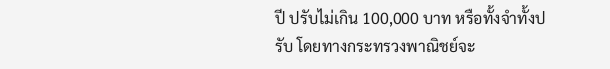ปี ปรับไม่เกิน 100,000 บาท หรือทั้งจำทั้งปรับ โดยทางกระทรวงพาณิชย์จะ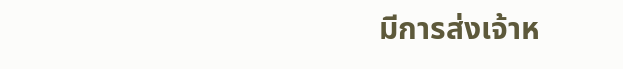มีการส่งเจ้าห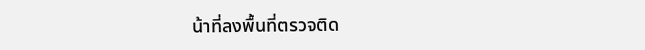น้าที่ลงพื้นที่ตรวจติด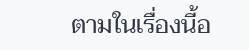ตามในเรื่องนี้อ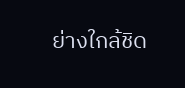ย่างใกล้ชิด